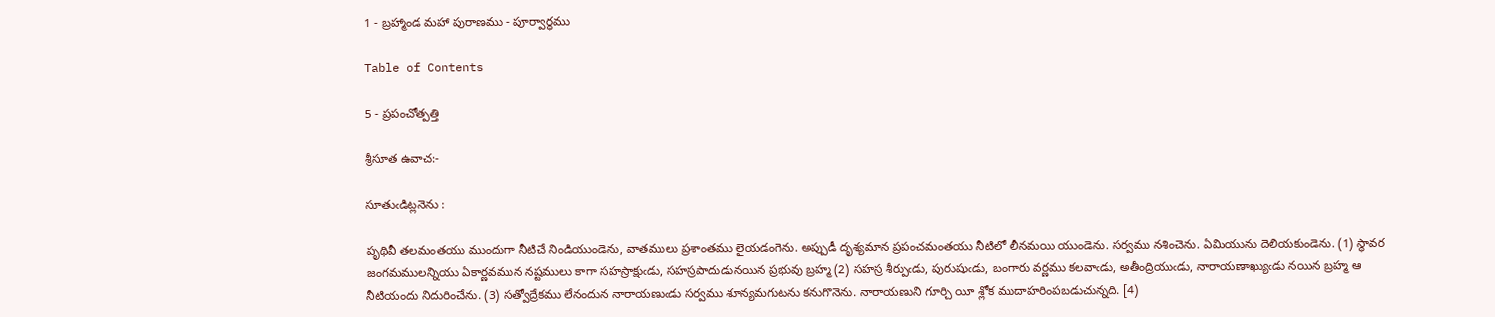1 - బ్రహ్మాండ మహా పురాణము - పూర్వార్ధము

Table of Contents

5 - ప్రపంచోత్పత్తి

శ్రీసూత ఉవాచ:-

సూతుఁడిట్లనెను :

పృథివీ తలమంతయు ముందుగా నీటిచే నిండియుండెను, వాతములు ప్రశాంతము లైయడంగెను. అప్పుడీ దృశ్యమాన ప్రపంచమంతయు నీటిలో లీనమయి యుండెను. సర్వము నశించెను. ఏమియును దెలియకుండెను. (1) స్థావర జంగమములన్నియు ఏకార్ణవమున నష్టములు కాగా సహస్రాక్షుఁడు, సహస్రపాదుడునయిన ప్రభువు బ్రహ్మ (2) సహస్ర శీర్పుఁడు, పురుషుఁడు, బంగారు వర్ణము కలవాఁడు, అతీంద్రియుఁడు, నారాయణాఖ్యుఁడు నయిన బ్రహ్మ ఆ నీటియందు నిదురించేను. (3) సత్వోద్రేకము లేనందున నారాయణుఁడు సర్వము శూన్యమగుటను కనుగొనెను. నారాయణుని గూర్చి యీ శ్లోక ముదాహరింపబడుచున్నది. [4)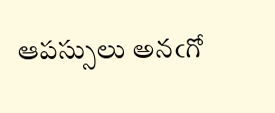ఆపస్సులు అనఁగో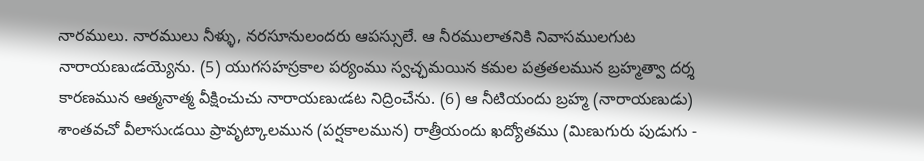నారములు. నారములు నీళ్ళు, నరసూనులందరు ఆపస్సులే. ఆ నీరములాతనికి నివాసములగుట నారాయణుఁడయ్యెను. (5) యుగసహస్రకాల పర్యంము స్వచ్ఛమయిన కమల పత్రతలమున బ్రహ్మత్వా దర్శ కారణమున ఆత్మనాత్మ వీక్షించుచు నారాయణుఁడట నిద్రించేను. (6) ఆ నీటియందు బ్రహ్మ (నారాయణుడు) శాంతవచో వీలాసుఁడయి ప్రావృట్కాలమున (పర్షకాలమున) రాత్రీయందు ఖద్యోతము (మిణుగురు పుడుగు -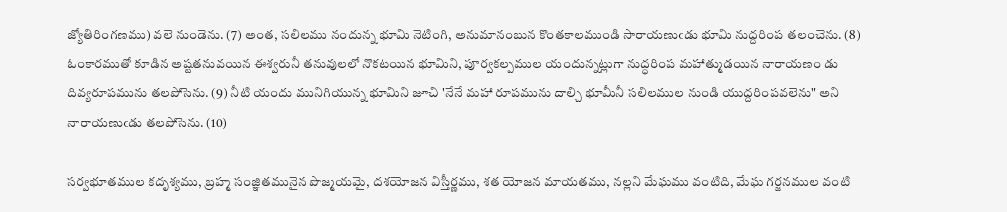జ్యోతిరింగణము) వలె నుండెను. (7) అంత, సలిలము నందున్న భూమి నెటింగి, అనుమానంబున కొంతకాలముండి సారాయణుఁడు భూమి నుద్దరింప తలంచెను. (8) ఓంకారముతో కూడిన అష్టతనువయిన ఈశ్వరునీ తనువులలో నొకటయిన భూమిని, పూర్వకల్పముల యందున్నట్లుగా నుద్ధరింప మహాత్ముడయిన నారాయణం డు దివ్యరూపమును తలపోసెను. (9) నీటి యందు మునిగియున్న భూమిని జూచి 'నేనే మహా రూపమును దాల్చి భూమీనీ సలిలముల నుండి యుద్దరింపవలెను" అని నారాయణుఁడు తలపోసెను. (10)

సర్వభూతముల కదృశ్యము, బ్రహ్మ సంజ్ఞితమునైన పొజ్మయమై, దశయోజన విస్తీర్ణము, శత యోజన మాయతము, నల్లని మేఘము వంటిది, మేఘ గర్జనముల వంటి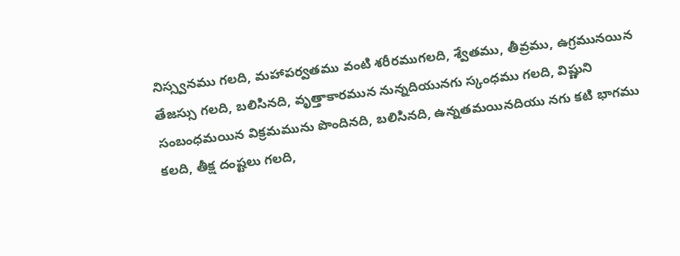నిస్స్వనము గలది, మహాపర్వతము వంటి శరీరముగలది, శ్వేతము, తీవ్రము, ఉగ్రమునయిన తేజస్సు గలది, బలిసినది, వృత్తాకారమున నున్నదియునగు స్కంధము గలది, విష్ణుని సంబంధమయిన విక్రమమును పొందినది, బలిసినది, ఉన్నతమయినదియు నగు కటి భాగము కలది, తీక్ష దంష్టలు గలది,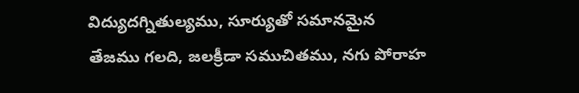విద్యుదగ్నితుల్యము, సూర్యుతో సమానమైన తేజము గలది, జలక్రీడా సముచితము, నగు పోరాహ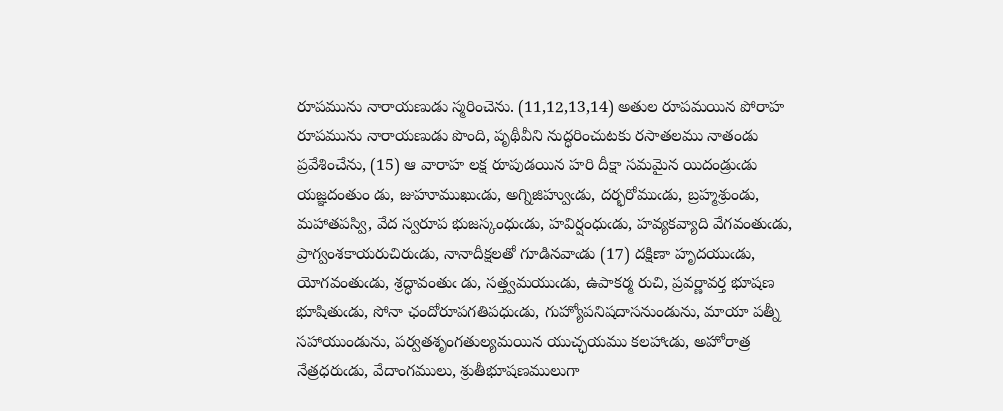రూపమును నారాయణుడు స్మరించెను. (11,12,13,14) అతుల రూపమయిన పోరాహ రూపమును నారాయణుడు పొంది, పృథీవీని నుద్ధరించుటకు రసాతలము నాతండు ప్రవేశించేను, (15) ఆ వారాహ లక్ష రూపుడయిన హరి దీక్షా సమమైన యిదండ్రుఁడు యజ్ఞదంతుం డు, జుహూముఖుఁడు, అగ్నిజిహ్వుఁడు, దర్భరోముఁడు, బ్రహ్మశ్రుండు, మహాతపస్వి, వేద స్వరూప భుజస్కంధుఁడు, హవిర్షంధుఁడు, హవ్యకవ్యాది వేగవంతుఁడు, ప్రాగ్వంశకాయరుచిరుఁడు, నానాదీక్షలతో గూడినవాఁడు (17) దక్షిణా హృదయుఁడు, యోగవంతుఁడు, శ్రద్ధావంతుఁ డు, సత్త్వమయుఁడు, ఉపాకర్మ రుచి, ప్రవర్ణావర్త భూషణ భూషితుఁడు, సోనా ఛందోరూపగతిపధుఁడు, గుహ్యోపనిషదాసనుండును, మాయా పత్నీ సహాయుండును, పర్వతశృంగతుల్యమయిన యుచ్ఛయము కలహాఁడు, అహోరాత్ర నేత్రధరుఁడు, వేదాంగములు, శ్రుతీభూషణములుగా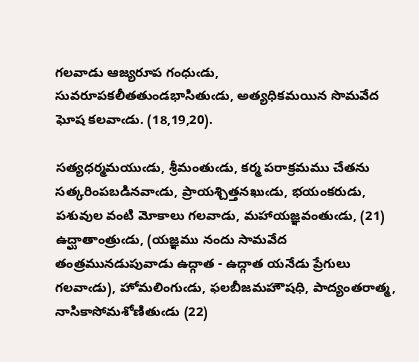గలవాడు ఆజ్యరూప గంధుఁడు, సువరూపకలీతతుండభాసితుఁడు, అత్యధికమయిన సొమవేద ఘోష కలవాఁడు. (18,19,20).

సత్యధర్మమయుఁడు, శ్రీమంతుఁడు, కర్మ పరాక్రమము చేతను సత్కరింపబడినవాఁడు, ప్రాయశ్చిత్తనఖుఁడు, భయంకరుడు, పశువుల వంటి మోకాలు గలవాడు, మహాయజ్ఞవంతుఁడు, (21) ఉద్ఘాతాంత్రుఁడు, (యజ్ఞము నందు సామవేద తంత్రమునడుపువాడు ఉద్గాత - ఉద్గాత యనేడు ప్రేగులు గలవాఁడు), హోమలింగుఁడు, ఫలబీజమహౌషధి, పాద్యంతరాత్మ, నాసికాసోమశోణితుఁడు (22)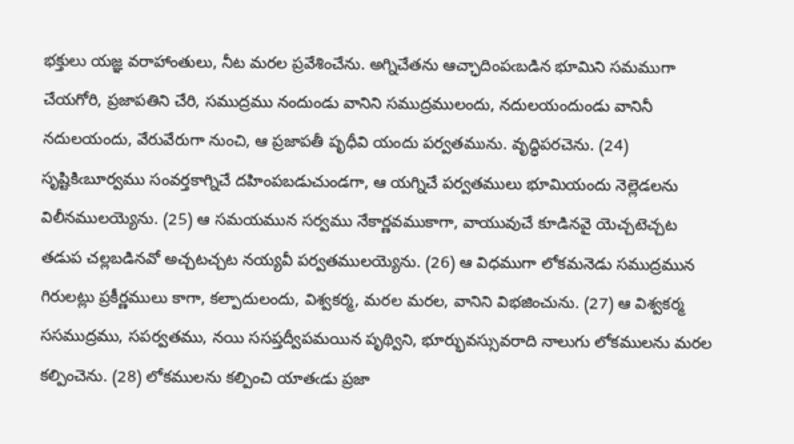భక్తులు యజ్ఞ వరాహాంతులు, నీట మరల ప్రవేశించేను. అగ్నిచేతను ఆచ్ఛాదింపఁబడిన భూమిని సమముగా చేయగోరి, ప్రజాపతిని చేరి, సముద్రము నందుండు వానిని సముద్రములందు, నదులయందుండు వానినీ నదులయందు, వేరువేరుగా నుంచి, ఆ ప్రజాపతీ పృధీవి యందు పర్వతమును. వృద్ధిపరచెను. (24) సృష్టికిఁబూర్వము సంవర్తకాగ్నిచే దహింపబడుచుండగా, ఆ యగ్నిచే పర్వతములు భూమియందు నెల్లెడలను విలీనములయ్యెను. (25) ఆ సమయమున సర్వము నేకార్ణవముకాగా, వాయువుచే కూడినవై యెచ్చటెచ్చట తడుప చల్లబడినవో అచ్చటచ్చట నయ్యవీ పర్వతములయ్యెను. (26) ఆ విధముగా లోకమనెడు సముద్రమున గిరులట్లు ప్రకీర్ణములు కాగా, కల్పాదులందు, విశ్వకర్మ, మరల మరల, వానిని విభజించును. (27) ఆ విశ్వకర్మ ససముద్రము, సపర్వతము, నయి ససప్తద్వీపమయిన పృథ్విని, భూర్భువస్సువరాది నాలుగు లోకములను మరల కల్పించెను. (28) లోకములను కల్పించి యాతఁడు ప్రజా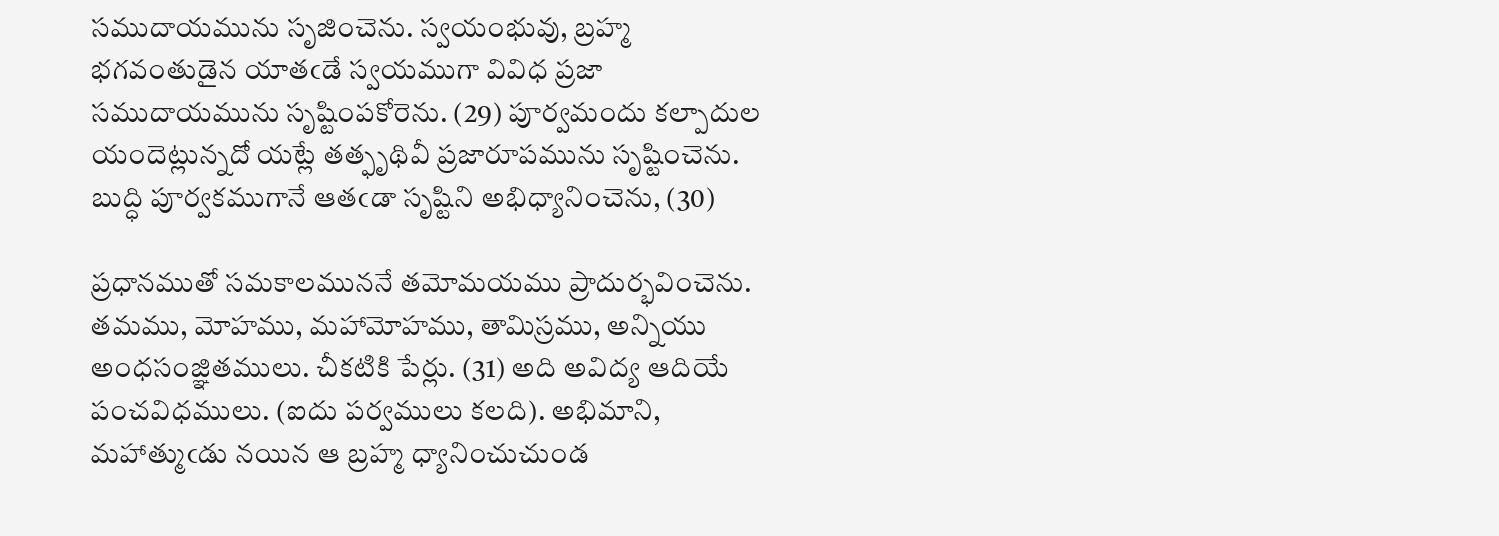సముదాయమును సృజించెను. స్వయంభువు, బ్రహ్మ భగవంతుడైన యాతఁడే స్వయముగా వివిధ ప్రజా సముదాయమును సృష్టింపకోరెను. (29) పూర్వమందు కల్పాదుల యందెట్లున్నదో యట్లే తత్ఫృథివీ ప్రజారూపమును సృష్టించెను. బుద్ధి పూర్వకముగానే ఆతఁడా సృష్టిని అభిధ్యానించెను, (30)

ప్రధానముతో సమకాలముననే తమోమయము ప్రాదుర్భవించెను. తమము, మోహము, మహామోహము, తామిస్రము, అన్నియు అంధసంజ్ఞితములు. చీకటికి పేర్లు. (31) అది అవిద్య ఆదియే పంచవిధములు. (ఐదు పర్వములు కలది). అభిమాని, మహాత్ముఁడు నయిన ఆ బ్రహ్మ ధ్యానించుచుండ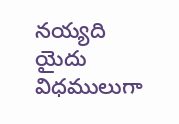నయ్యది యైదు విధములుగా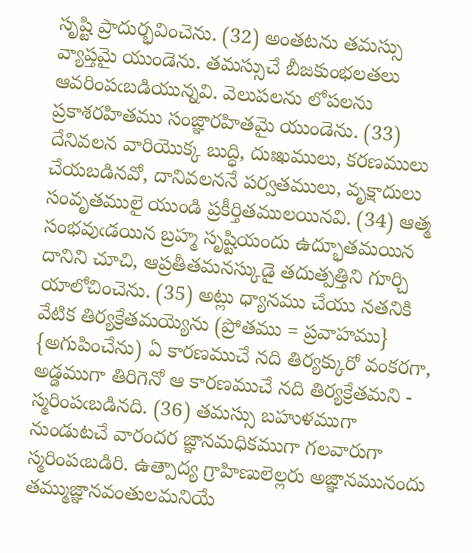సృష్టి ప్రాదుర్భవించెను. (32) అంతటను తమస్సు వ్యాప్తమై యుండెను. తమస్సుచే బీజకుంభలతలు ఆవరింపఁబడియున్నవి. వెలుపలను లోపలను ప్రకాశరహితము సంజ్ఞారహితమై యుండెను. (33) దేనివలన వారియొక్క బుద్ధి, దుఃఖములు, కరణములు చేయబడినవో, దానివలననే పర్వతములు, వృక్షాదులు సంవృతములై యుండి ప్రకీర్తితములయినవి. (34) ఆత్మ సంభవుఁడయిన బ్రహ్మ సృష్టియందు ఉద్భూతమయిన దానిని చూచి, ఆప్రతీతమనస్కుడై తదుత్పత్తిని గూర్చి యాలోచించెను. (35) అట్లు ధ్యానము చేయు నతనికి వేటిక తిర్యక్రేతమయ్యెను (ప్రోతము = ప్రవాహము} {అగుపించేను) ఏ కారణముచే నది తిర్యక్కురో వంకరగా, అడ్డముగా తిరిగెనో ఆ కారణముచే నది తిర్యక్రేతమని - స్మరింపఁబడినది. (36) తమస్సు బహుళముగా నుండుటచే వారందర జ్ఞానమధికముగా గలవారుగా స్మరింపఁబడిరి. ఉత్పాద్య గ్రాహిణులెల్లరు అజ్ఞానమునందు తమ్ముజ్ఞానవంతులమనియే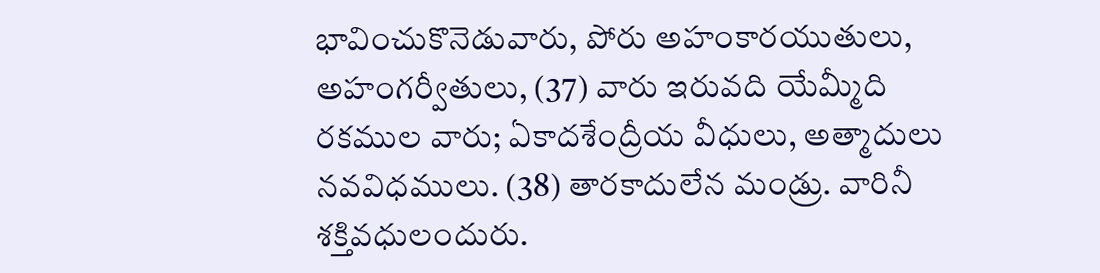భావించుకొనెడువారు, పోరు అహంకారయుతులు, అహంగర్వీతులు, (37) వారు ఇరువది యేమ్మీది రకముల వారు; ఏకాదశేంద్రీయ వీధులు, అత్మాదులు నవవిధములు. (38) తారకాదులేన మండ్రు. వారినీ శక్తివధులందురు.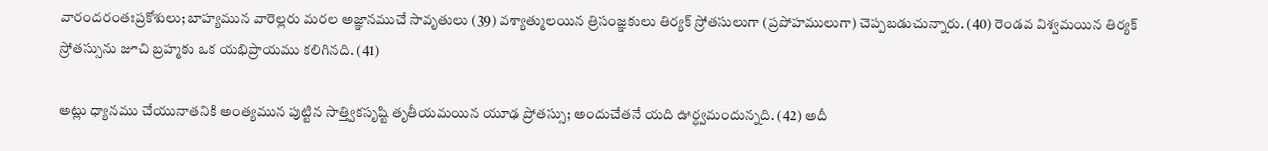వారందరంతఃప్రకోశులు; బాహ్యమున వారెల్లరు మరల అజ్ఞానముచే సావృతులు (39) వశ్యాత్ములయిన త్రిసంజ్ఞకులు తిర్యక్ స్రోతసులుగా (ప్రపోహములుగా) చెప్పబడుచున్నారు. (40) రెండవ విశ్వమయిన తిర్యక్ స్రోతస్సును జూచి బ్రహ్మకు ఒక యభిప్రాయము కలిగినది. (41)

అట్లు ధ్యానము చేయునాతనికి అంత్యమున పుట్టిన సాత్త్వికసృష్టి తృతీయమయిన యూఢ ప్రోతస్సు; అందుచేతనే యది ఊర్ధ్వమందున్నది. (42) అదీ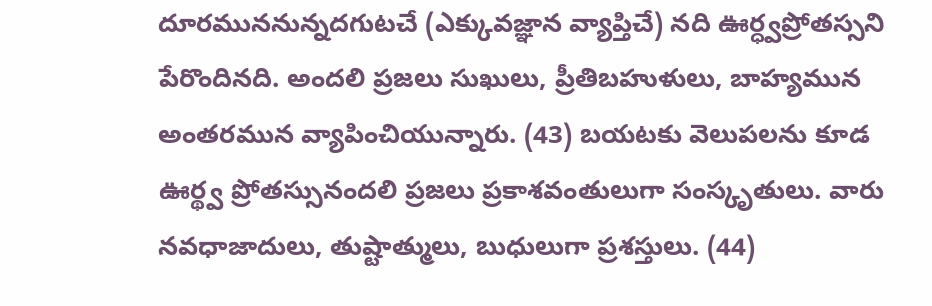దూరముననున్నదగుటచే (ఎక్కువజ్ఞాన వ్యాప్తిచే) నది ఊర్ధ్వప్రోతస్సని పేరొందినది. అందలి ప్రజలు సుఖులు, ప్రీతిబహుళులు, బాహ్యమున అంతరమున వ్యాపించియున్నారు. (43) బయటకు వెలుపలను కూడ ఊర్థ్వ ప్రోతస్సునందలి ప్రజలు ప్రకాశవంతులుగా సంస్కృతులు. వారు నవధాజాదులు, తుష్టాత్ములు, బుధులుగా ప్రశస్తులు. (44)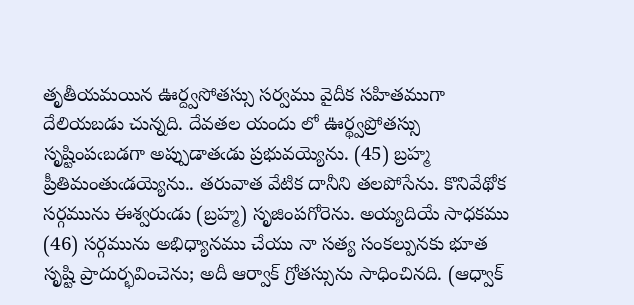తృతీయమయిన ఊర్ద్వసోతస్సు సర్వము వైదీక సహితముగా దేలియబడు చున్నది. దేవతల యందు లో ఊర్థ్వప్రోతస్సు సృష్టింపఁబడగా అప్పుడాతఁడు ప్రభువయ్యెను. (45) బ్రహ్మ ప్రీతిమంతుఁడయ్యెను.. తరువాత వేటిక దానీని తలపోసేను. కొనివేథోక సర్గమును ఈశ్వరుఁడు (బ్రహ్మ) సృజింపగోరెను. అయ్యదియే సాధకము (46) సర్గమును అభిధ్యానము చేయు నా సత్య సంకల్పునకు భూత సృష్టి ప్రాదుర్భవించెను; అదీ ఆర్వాక్ గ్రోతస్సును సాధించినది. (ఆధ్వాక్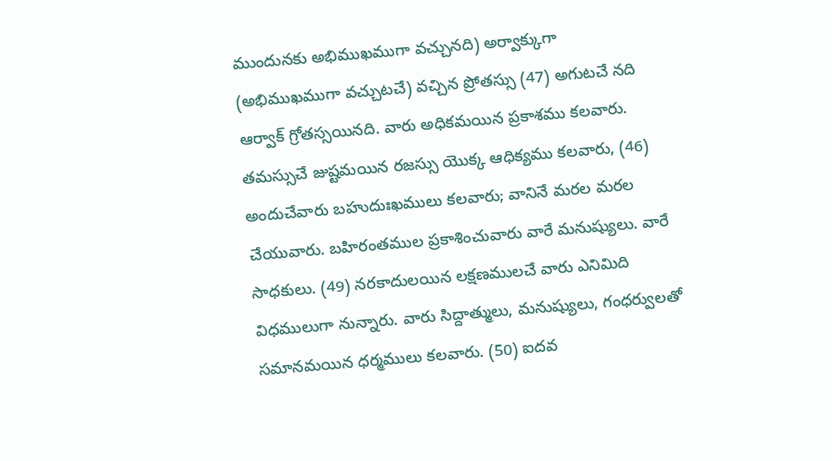ముందునకు అభిముఖముగా వచ్చునది) అర్వాక్కుగా (అభిముఖముగా వచ్చుటచే) వచ్చిన ప్రోతస్సు (47) అగుటచే నది ఆర్వాక్ గ్రోతస్సయినది. వారు అధికమయిన ప్రకాశము కలవారు. తమస్సుచే జుష్టమయిన రజస్సు యొక్క ఆధిక్యము కలవారు, (46) అందుచేవారు బహుదుఃఖములు కలవారు; వానినే మరల మరల చేయువారు. బహిరంతముల ప్రకాశించువారు వారే మనుష్యులు. వారే సాధకులు. (49) నరకాదులయిన లక్షణములచే వారు ఎనిమిది విధములుగా నున్నారు. వారు సిద్దాత్ములు, మనుష్యులు, గంధర్వులతో సమానమయిన ధర్మములు కలవారు. (50) ఐదవ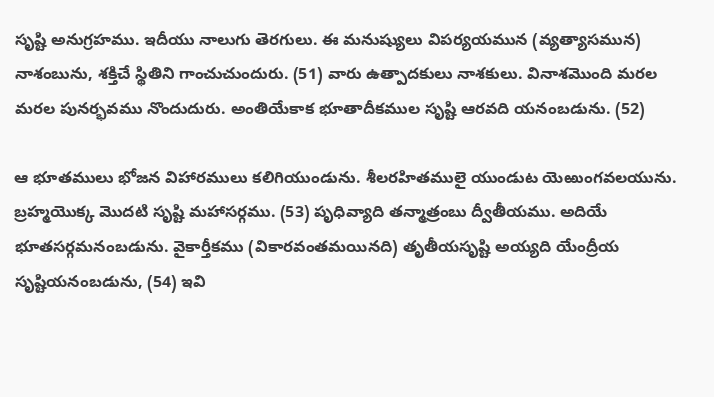సృష్టి అనుగ్రహము. ఇదీయు నాలుగు తెరగులు. ఈ మనుష్యులు విపర్యయమున (వ్యత్యాసమున) నాశంబును, శక్తిచే స్థితిని గాంచుచుందురు. (51) వారు ఉత్పాదకులు నాశకులు. వినాశమొంది మరల మరల పునర్భవము నొందుదురు. అంతియేకాక భూతాదీకముల సృష్టి ఆరవది యనంబడును. (52)

ఆ భూతములు భోజన విహారములు కలిగియుండును. శీలరహితములై యుండుట యెఱుంగవలయును. బ్రహ్మయొక్క మొదటి సృష్టి మహాసర్గము. (53) పృధివ్యాది తన్మాత్రంబు ద్వీతీయము. అదియే భూతసర్గమనంబడును. వైకార్తీకము (వికారవంతమయినది) తృతీయసృష్టి అయ్యది యేంద్రీయ సృష్టియనంబడును, (54) ఇవి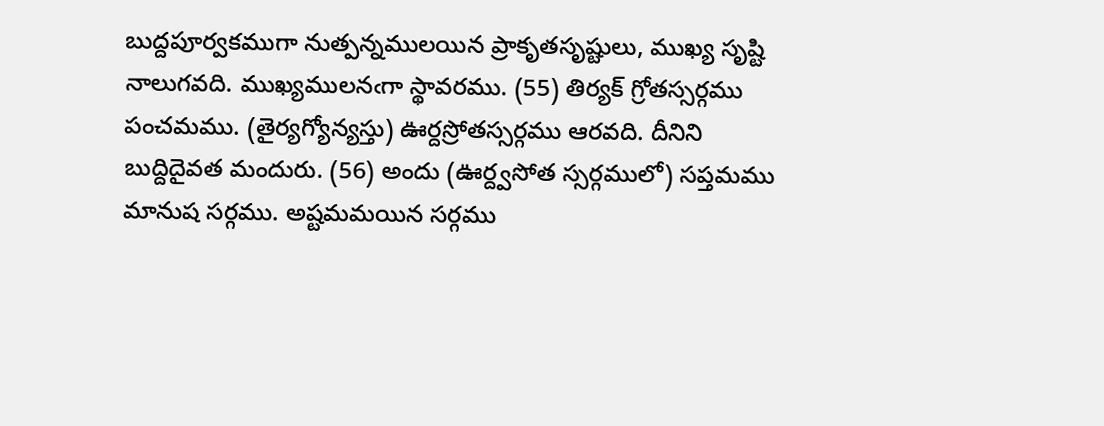బుద్దపూర్వకముగా నుత్పన్నములయిన ప్రాకృతసృష్టులు, ముఖ్య సృష్టి నాలుగవది. ముఖ్యములనఁగా స్థావరము. (55) తిర్యక్ గ్రోతస్సర్గము పంచమము. (తైర్యగ్యోన్యస్తు) ఊర్దస్రోతస్సర్గము ఆరవది. దీనిని బుద్దిదైవత మందురు. (56) అందు (ఊర్ద్వసోత స్సర్గములో) సప్తమము మానుష సర్గము. అష్టమమయిన సర్గము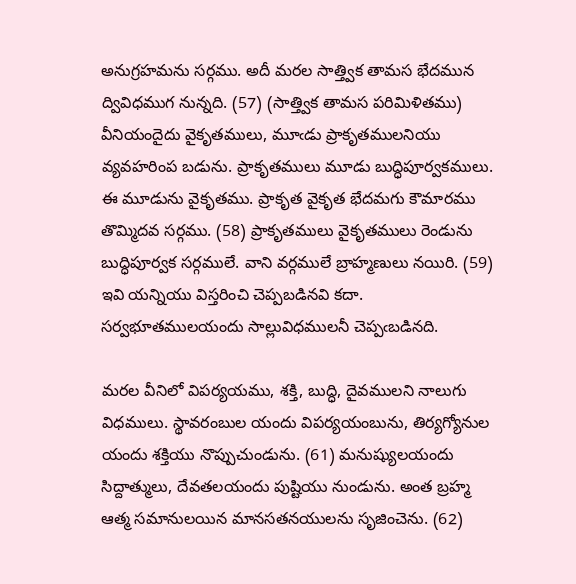అనుగ్రహమను సర్గము. అదీ మరల సాత్త్విక తామస భేదమున ద్వివిధముగ నున్నది. (57) (సాత్త్విక తామస పరిమిళితము) వీనియందైదు వైకృతములు, మూఁడు ప్రాకృతములనియు వ్యవహరింప బడును. ప్రాకృతములు మూడు బుద్ధిపూర్వకములు. ఈ మూడును వైకృతము. ప్రాకృత వైకృత భేదమగు కౌమారము తొమ్మిదవ సర్గము. (58) ప్రాకృతములు వైకృతములు రెండును బుద్ధిపూర్వక సర్గములే. వాని వర్గములే బ్రాహ్మణులు నయిరి. (59) ఇవి యన్నియు విస్తరించి చెప్పబడినవి కదా. సర్వభూతములయందు సాల్లువిధములనీ చెప్పఁబడినది.

మరల వీనిలో విపర్యయము, శక్తి, బుద్ధి, దైవములని నాలుగు విధములు. స్థావరంబుల యందు విపర్యయంబును, తిర్యగ్యోనుల యందు శక్తియు నొప్పుచుండును. (61) మనుష్యులయందు సిద్దాత్ములు, దేవతలయందు పుష్టియు నుండును. అంత బ్రహ్మ ఆత్మ సమానులయిన మానసతనయులను సృజించెను. (62)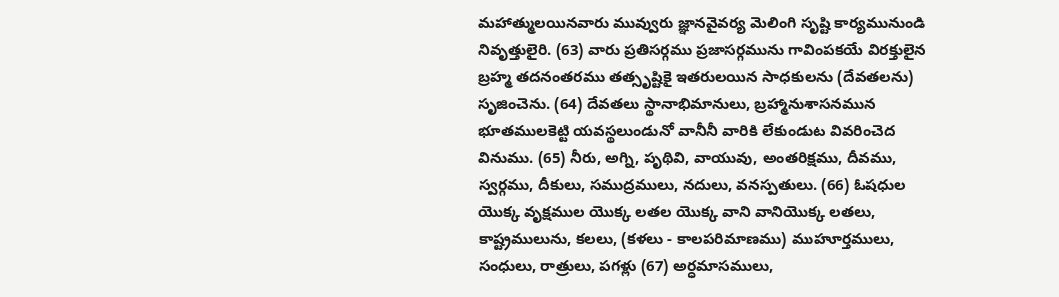మహాత్ములయినవారు మువ్వురు జ్ఞానవైవర్య మెలింగి సృష్టి కార్యమునుండి నివృత్తులైరి. (63) వారు ప్రతిసర్గము ప్రజాసర్గమును గావింపకయే విరక్తులైన బ్రహ్మ తదనంతరము తత్సృష్టికై ఇతరులయిన సాధకులను (దేవతలను) సృజించెను. (64) దేవతలు స్థానాభిమానులు, బ్రహ్మానుశాసనమున భూతములకెట్టి యవస్థలుండునో వానీనీ వారికి లేకుండుట వివరించెద వినుము. (65) నీరు, అగ్ని, పృథివి, వాయువు, అంతరిక్షము, దీవము, స్వర్గము, దీకులు, సముద్రములు, నదులు, వనస్పతులు. (66) ఓషధుల యొక్క వృక్షముల యొక్క లతల యొక్క వాని వానియొక్క లతలు, కాష్ట్రములును, కలలు, (కళలు - కాలపరిమాణము) ముహూర్తములు, సంధులు, రాత్రులు, పగళ్లు (67) అర్ధమాసములు,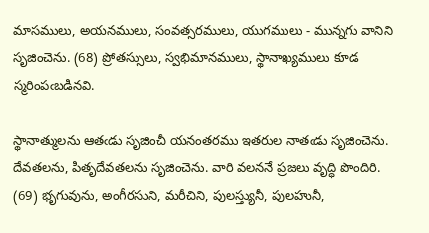మాసములు, అయనములు, సంవత్సరములు, యుగములు - మున్నగు వానిని సృజించెను. (68) ప్రోతస్సులు, స్వభిమానములు, స్థానాఖ్యములు కూడ స్మరింపఁబడినవి.

స్థానాత్ములను ఆతఁడు సృజించీ యనంతరము ఇతరుల నాతఁడు సృజించెను. దేవతలను, పితృదేవతలను సృజించెను. వారి వలననే ప్రజలు వృద్ధి పొందిరి. (69) భృగువును, అంగీరసుని, మరీచిని, పులస్త్యునీ, పులహునీ,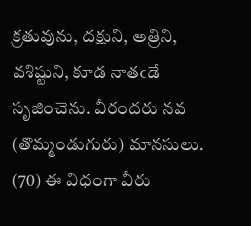క్రతువును, దక్షుని, అత్రిని, వశిష్టుని, కూడ నాతఁడే సృజించెను. వీరందరు నవ (తొమ్మండుగురు) మానసులు. (70) ఈ విధంగా వీరు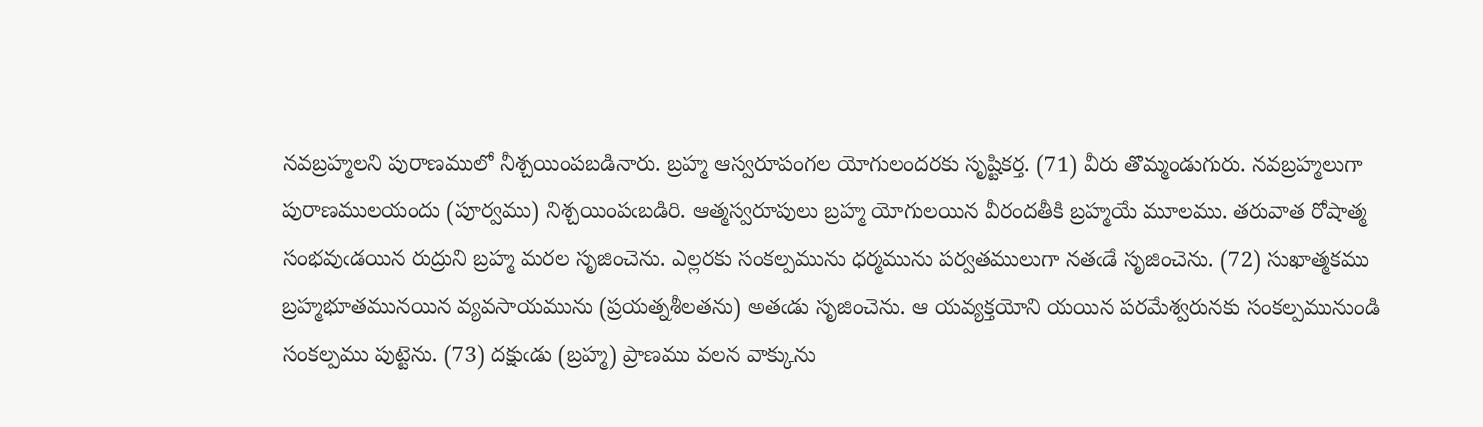నవబ్రహ్మలని పురాణములో నీశ్చయింపబడినారు. బ్రహ్మ ఆస్వరూపంగల యోగులందరకు సృష్టికర్త. (71) వీరు తొమ్మండుగురు. నవబ్రహ్మలుగా పురాణములయందు (పూర్వము) నిశ్చయింపఁబడిరి. ఆత్మస్వరూపులు బ్రహ్మ యోగులయిన వీరందతీకి బ్రహ్మయే మూలము. తరువాత రోషాత్మ సంభవుఁడయిన రుద్రుని బ్రహ్మ మరల సృజించెను. ఎల్లరకు సంకల్పమును ధర్మమును పర్వతములుగా నతఁడే సృజించెను. (72) సుఖాత్మకము బ్రహ్మభూతమునయిన వ్యవసాయమును (ప్రయత్నశీలతను) అతఁడు సృజించెను. ఆ యవ్యక్తయోని యయిన పరమేశ్వరునకు సంకల్పమునుండి సంకల్పము పుట్టెను. (73) దక్షుఁడు (బ్రహ్మ) ప్రాణము వలన వాక్కును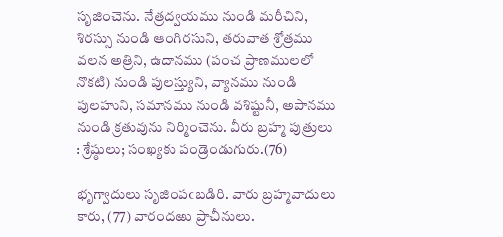సృజించెను. నేత్రద్వయము నుండి మరీచిని, శిరస్సు నుండి ఆంగిరసుని, తరువాత శ్రోత్రము వలన అత్రిని, ఉదానము (పంచ ప్రాణములలో నొకటి) నుండి పులస్త్యుని, వ్యానము నుండి పులహుని, సమానము నుండి వశిష్టునీ, అపానము నుండి క్రతువును నిర్మించెను. వీరు బ్రహ్మ పుత్రులు : శ్రేష్ఠులు; సంఖ్యకు పండ్రెండుగురు.(76)

భృగ్వాదులు సృజింపఁబడిరి. వారు బ్రహ్మవాదులు కారు, (77) వారందఱు ప్రాచీనులు.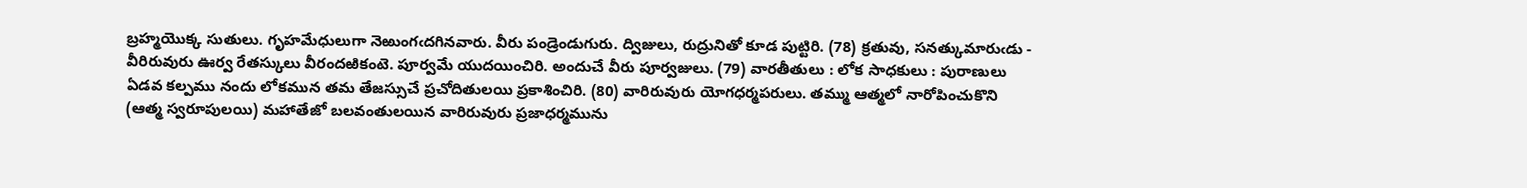బ్రహ్మయొక్క సుతులు. గృహమేధులుగా నెఱుంగఁదగినవారు. వీరు పండ్రెండుగురు. ద్విజులు, రుద్రునితో కూడ పుట్టిరి. (78) క్రతువు, సనత్కుమారుఁడు - వీరిరువురు ఊర్వ రేతస్కులు వీరందఱికంటె. పూర్వమే యుదయించిరి. అందుచే వీరు పూర్వజులు. (79) వారతీతులు : లోక సాధకులు : పురాణులు ఏడవ కల్పము నందు లోకమున తమ తేజస్సుచే ప్రచోదితులయి ప్రకాశించిరి. (80) వారిరువురు యోగధర్మపరులు. తమ్ము ఆత్మలో నారోపించుకొని (ఆత్మ స్వరూపులయి) మహాతేజో బలవంతులయిన వారిరువురు ప్రజాధర్మమును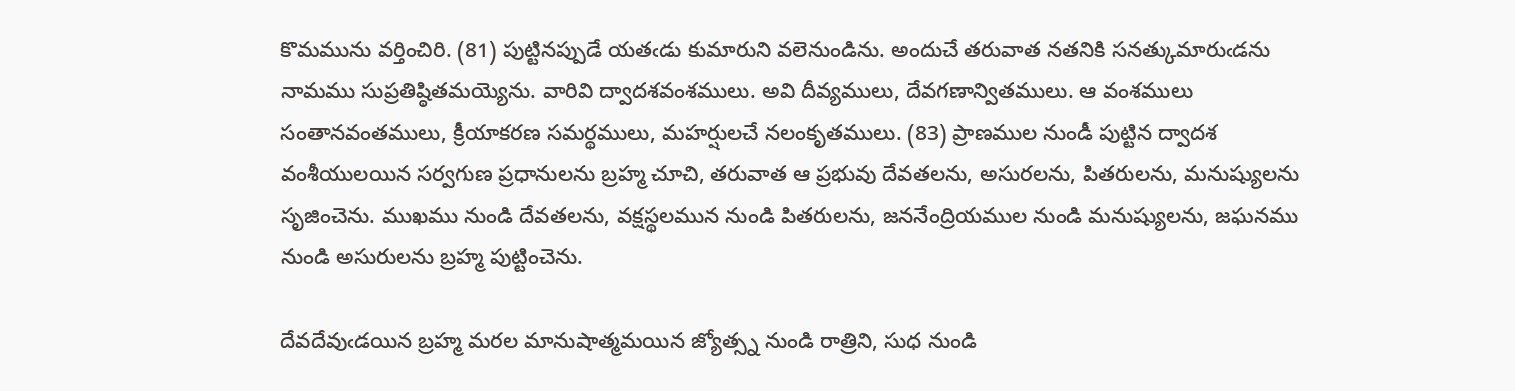కొమమును వర్తించిరి. (81) పుట్టినప్పుడే యతఁడు కుమారుని వలెనుండిను. అందుచే తరువాత నతనికి సనత్కుమారుఁడను నామము సుప్రతిష్ఠితమయ్యెను. వారివి ద్వాదశవంశములు. అవి దీవ్యములు, దేవగణాన్వితములు. ఆ వంశములు సంతానవంతములు, క్రీయాకరణ సమర్థములు, మహర్షులచే నలంకృతములు. (83) ప్రాణముల నుండీ పుట్టిన ద్వాదశ వంశీయులయిన సర్వగుణ ప్రధానులను బ్రహ్మ చూచి, తరువాత ఆ ప్రభువు దేవతలను, అసురలను, పితరులను, మనుష్యులను సృజించెను. ముఖము నుండి దేవతలను, వక్షస్థలమున నుండి పితరులను, జననేంద్రియముల నుండి మనుష్యులను, జఘనము నుండి అసురులను బ్రహ్మ పుట్టించెను.

దేవదేవుఁడయిన బ్రహ్మ మరల మానుషాత్మమయిన జ్యోత్స్న నుండి రాత్రిని, సుధ నుండి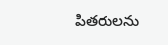పితరులను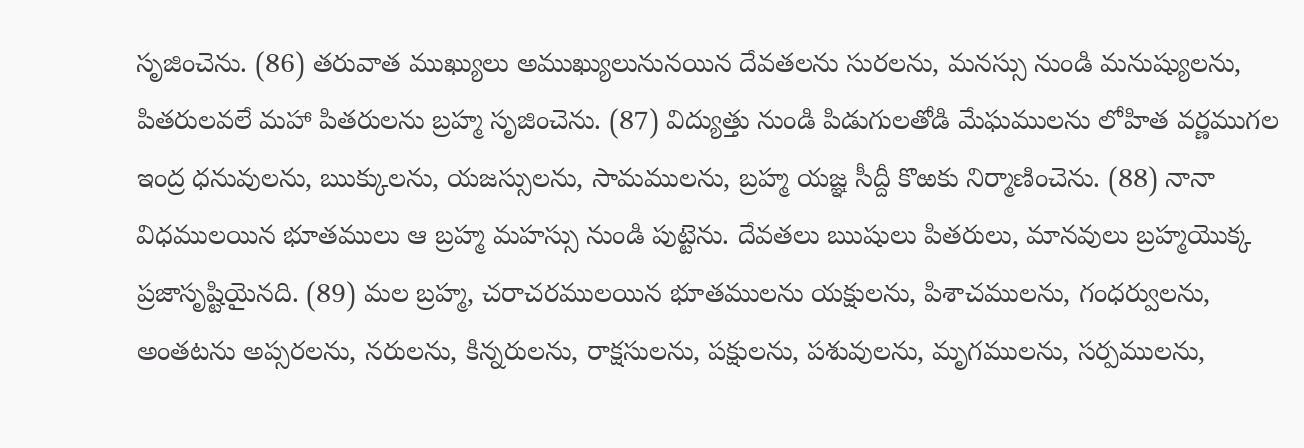సృజించెను. (86) తరువాత ముఖ్యులు అముఖ్యులునునయిన దేవతలను సురలను, మనస్సు నుండి మనుష్యులను, పితరులవలే మహా పితరులను బ్రహ్మ సృజించెను. (87) విద్యుత్తు నుండి పిడుగులతోడి మేఘములను లోహిత వర్ణముగల ఇంద్ర ధనువులను, ఋక్కులను, యజస్సులను, సామములను, బ్రహ్మ యజ్ఞ సీద్దీ కొఱకు నిర్మాణించెను. (88) నానా విధములయిన భూతములు ఆ బ్రహ్మ మహస్సు నుండి పుట్టెను. దేవతలు ఋషులు పితరులు, మానవులు బ్రహ్మయొక్క ప్రజాసృష్టియైనది. (89) మల బ్రహ్మ, చరాచరములయిన భూతములను యక్షులను, పిశాచములను, గంధర్వులను, అంతటను అప్సరలను, నరులను, కిన్నరులను, రాక్షసులను, పక్షులను, పశువులను, మృగములను, సర్పములను,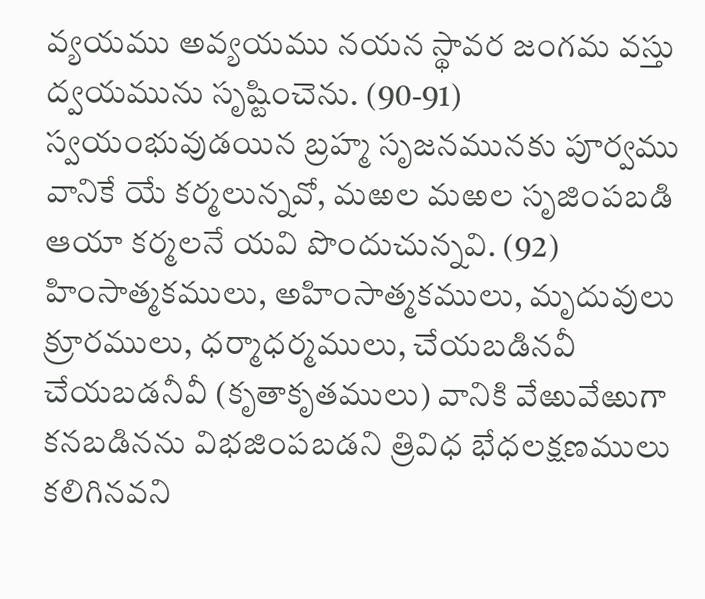వ్యయము అవ్యయము నయన స్థావర జంగమ వస్తు ద్వయమును సృష్టించెను. (90-91) స్వయంభువుడయిన బ్రహ్మ సృజనమునకు పూర్వము వానికే యే కర్మలున్నవో, మఱల మఱల సృజింపబడి ఆయా కర్మలనే యవి పొందుచున్నవి. (92) హింసాత్మకములు, అహింసాత్మకములు, మృదువులు క్రూరములు, ధర్మాధర్మములు, చేయబడినవీ చేయబడనీవీ (కృతాకృతములు) వానికి వేఱువేఱుగా కనబడినను విభజింపబడని త్రివిధ భేధలక్షణములు కలిగినవని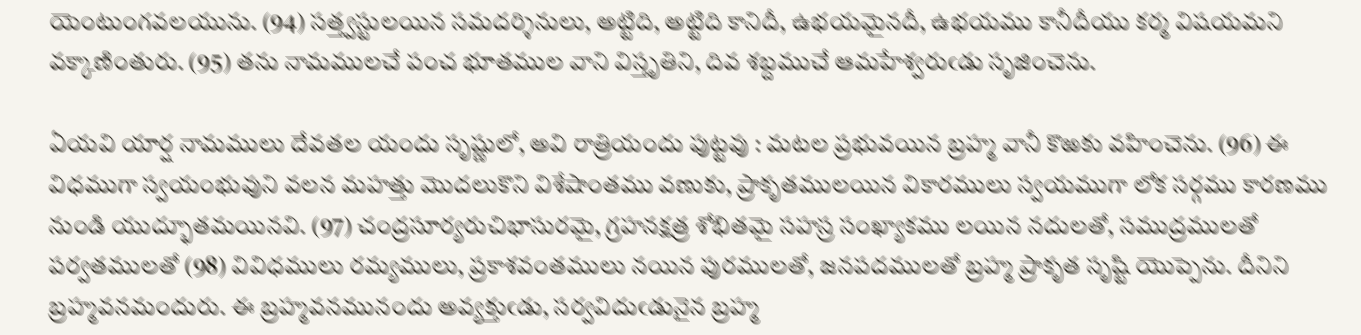యెంటుంగవలయును. (94) సత్త్వస్టులయిన సమదర్శినులు, అట్టిది, అట్టిది కానిదీ, ఉభయమైనదీ, ఉభయము కానీదీయు కర్మ విషయమని వక్కాణింతురు. (95) తను నామములచే పంచ భూతముల వాని విస్తృతిని, దివ శబ్దముచే ఆమహేశ్వరుఁడు సృజించెను.

ఏయవి యార్ష నామములు దేవతల యందు సృష్ణులో, అవి రాత్రియందు పుట్టవు : మటల ప్రభువయిన బ్రహ్మ వానీ కొఱకు వహించెను. (96) ఈ విధముగా స్వయంభువుని వలన మహత్తు మొదలుకొని విశేషాంతము వణుకు, ప్రాకృతములయిన వికారములు స్వయముగా లోక సర్గము కారణము నుండి యుద్భూతమయినవి. (97) చంద్రసూర్యరుచిభాసురమై, గ్రహనక్షత్ర శోభితమై సహస్ర సంఖ్యాకము లయిన నదులతో, సముద్రములతో పర్వతములతో (98) వివిధములు రమ్యములు, ప్రకాశవంతములు నయిన పురములతో, జనపదములతో బ్రహ్మ ప్రాకృత సృష్టి యొప్పెను. దీనిని బ్రహ్మవనమందురు. ఈ బ్రహ్మవనమునందు అవ్యక్తుఁడు, సర్వవిదుఁడునైన బ్రహ్మ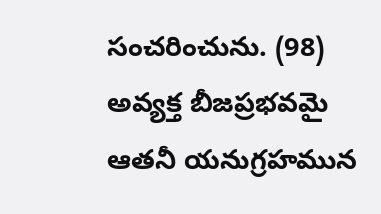సంచరించును. (98) అవ్యక్త బీజప్రభవమై ఆతనీ యనుగ్రహమున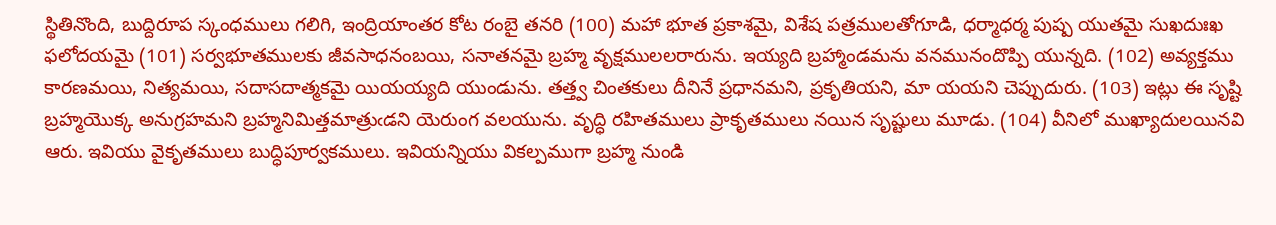స్థితినొంది, బుద్దిరూప స్కంధములు గలిగి, ఇంద్రియాంతర కోట రంబై తనరి (100) మహా భూత ప్రకాశమై, విశేష పత్రములతోగూడి, ధర్మాధర్మ పుష్ప యుతమై సుఖదుఃఖ ఫలోదయమై (101) సర్వభూతములకు జీవసాధనంబయి, సనాతనమై బ్రహ్మ వృక్షములలరారును. ఇయ్యది బ్రహ్మాండమను వనమునందొప్పి యున్నది. (102) అవ్యక్తము కారణమయి, నిత్యమయి, సదాసదాత్మకమై యియయ్యది యుండును. తత్త్వ చింతకులు దీనినే ప్రధానమని, ప్రకృతియని, మా యయని చెప్పుదురు. (103) ఇట్లు ఈ సృష్టి బ్రహ్మయొక్క అనుగ్రహమని బ్రహ్మనిమిత్తమాత్రుఁడని యెరుంగ వలయును. వృద్ధి రహితములు ప్రాకృతములు నయిన సృష్టులు మూడు. (104) వీనిలో ముఖ్యాదులయినవి ఆరు. ఇవియు వైకృతములు బుద్ధిపూర్వకములు. ఇవియన్నియు వికల్పముగా బ్రహ్మ నుండి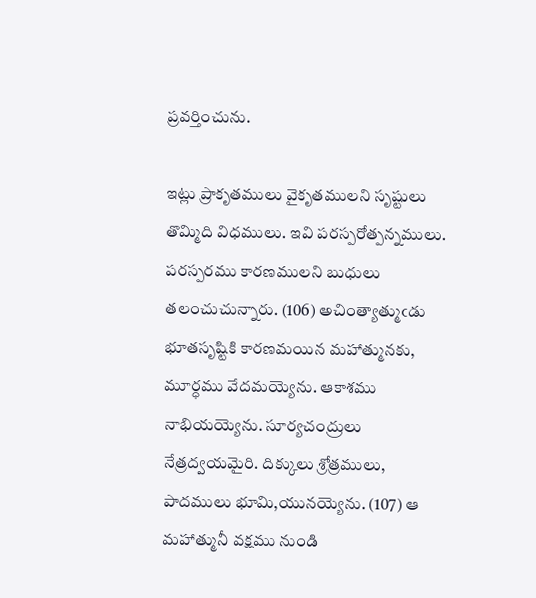ప్రవర్తించును.

ఇట్లు ప్రాకృతములు వైకృతములని సృష్టులు తొమ్మిది విధములు. ఇవి పరస్పరోత్పన్నములు. పరస్పరము కారణములని బుధులు తలంచుచున్నారు. (106) అచింత్యాత్ముఁడు భూతసృష్టికి కారణమయిన మహాత్మునకు, మూర్ధము వేదమయ్యెను. ఆకాశము నాభియయ్యెను. సూర్యచంద్రులు నేత్రద్వయమైరి. దిక్కులు శ్రోత్రములు, పాదములు భూమి,యునయ్యెను. (107) ఆ మహాత్మునీ వక్షము నుండి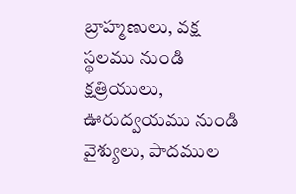బ్రాహ్మణులు, వక్ష స్థలము నుండి క్షత్రియులు, ఊరుద్వయము నుండి వైశ్యులు, పాదముల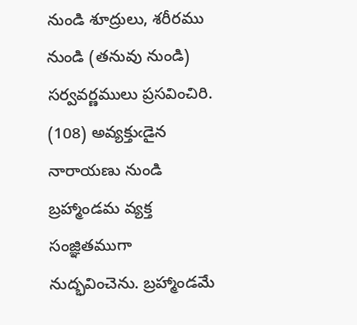నుండి శూద్రులు, శరీరము నుండి (తనువు నుండి) సర్వవర్ణములు ప్రసవించిరి. (108) అవ్యక్తుఁడైన నారాయణు నుండి బ్రహ్మాండమ వ్యక్త సంజ్ఞితముగా నుద్భవించెను. బ్రహ్మాండమే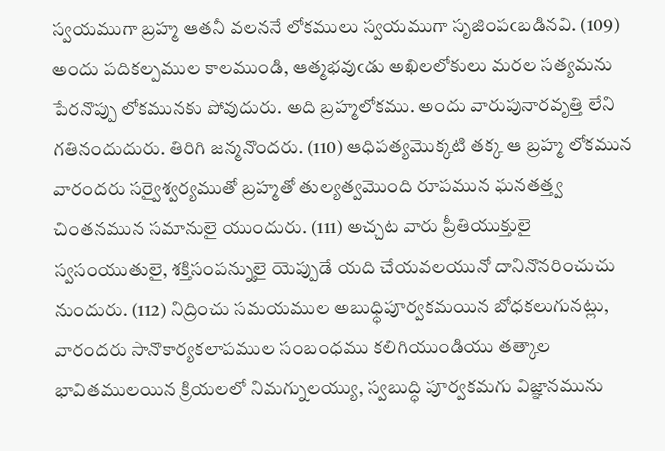స్వయముగా బ్రహ్మ ఆతనీ వలననే లోకములు స్వయముగా సృజింపఁబడినవి. (109) అందు పదికల్పముల కాలముండి, ఆత్మభవుఁడు అఖిలలోకులు మరల సత్యమను పేరనొప్పు లోకమునకు పోవుదురు. అది బ్రహ్మలోకము. అందు వారుపునారవృత్తి లేని గతినందుదురు. తిరిగి జన్మనొందరు. (110) ఆధిపత్యమొక్కటి తక్క ఆ బ్రహ్మ లోకమున వారందరు సర్వైశ్వర్యముతో బ్రహ్మతో తుల్యత్వమొంది రూపమున ఘనతత్త్వ చింతనమున సమానులై యుందురు. (111) అచ్చట వారు ప్రీతియుక్తులై స్వసంయుతులై, శక్తిసంపన్నులై యెప్పుడే యది చేయవలయునో దానినొనరించుచు నుందురు. (112) నిద్రించు సమయముల అబుధ్ధిపూర్వకమయిన బోధకలుగునట్లు, వారందరు సానొకార్యకలాపముల సంబంధము కలిగియుండియు తత్కాల భావితములయిన క్రియలలో నిమగ్నులయ్యు, స్వబుద్ధి పూర్వకమగు విజ్ఞానమును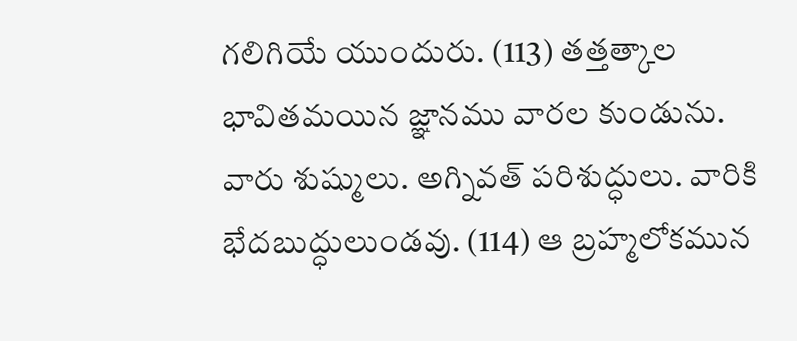గలిగియే యుందురు. (113) తత్తత్కాల భావితమయిన జ్ఞానము వారల కుండును. వారు శుష్ములు. అగ్నివత్ పరిశుద్ధులు. వారికి భేదబుద్ధులుండవు. (114) ఆ బ్రహ్మలోకమున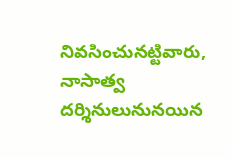నివసించునట్టివారు, నాసాత్వ దర్శినులునునయిన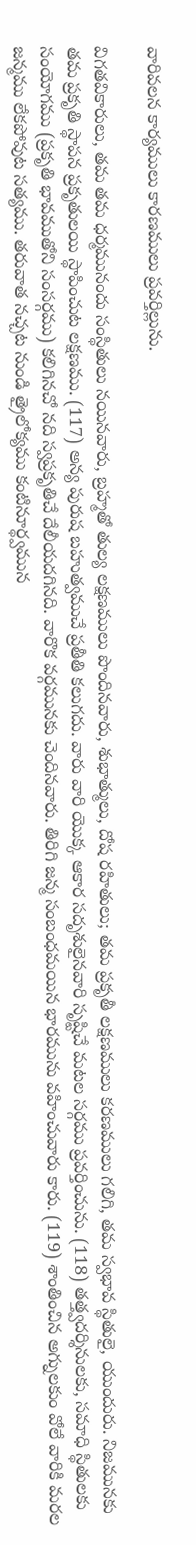వారివలన కార్యములు కారణములు ప్రవర్తిల్లును.

విగతవికారులు, తమ తమ ధర్మమునందు సంస్థితులు నయినవారు, బ్రహ్మతో తుల్య లక్షణములు పొందినవారు, శుభాత్ములు, దోష రహితులు; తమ ప్రకృతీ లక్షణములు కరణములు గలిగి, తమ స్వభావ స్థితులై, యుందురు. నిజమునకు తమ ప్రకృతి స్థాపన ప్రకృతులయి స్థాపించుట లక్షణము. (117) అన్య పురుష బహుత్వముచే ప్రతీతి కలుగదు. వారు వారి యొక్క ఆకార సదృశులైనవారి సృష్టిచే మటల సర్గము ప్రవర్తించును. (118) తత్త్వదర్శినులకు, సమాధి స్థితులకు సంయోగము (ప్రకృతి భావముతోని సంసర్గము) కలిగినచో నది స్వప్రకృతిచే దేలీయదగినది. వారొక వర్గమునకు చెందినవారు. తిరిగి జన్మ సంబంధమయిన భారమును వహించువారు కారు. (119) శాంతించిన అగ్నులకుం వోలే వారికి మరల జన్మము లేకపోవుట సత్యము. తరువాత నచ్చట నుండి త్రైలోక్యము కంటినూర్థ్వమున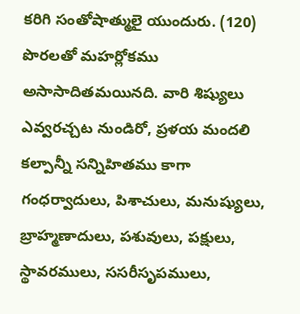కరిగి సంతోషాత్ములై యుందురు. (120) పొరలతో మహర్లోకము అసాసాదితమయినది. వారి శిష్యులు ఎవ్వరచ్చట నుండిరో, ప్రళయ మందలి కల్పాన్నీ సన్నిహితము కాగా గంధర్వాదులు, పిశాచులు, మనుష్యులు, బ్రాహ్మణాదులు, పశువులు, పక్షులు, స్థావరములు, ససరీసృపములు,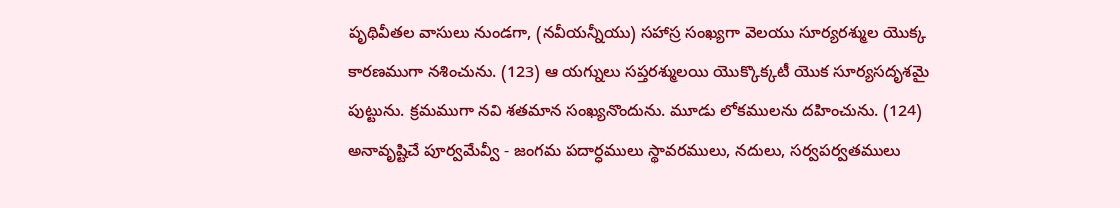పృథివీతల వాసులు నుండగా, (నవీయన్నీయు) సహాస్ర సంఖ్యగా వెలయు సూర్యరశ్ముల యొక్క కారణముగా నశించును. (123) ఆ యగ్నులు సప్తరశ్ములయి యొక్కొక్కటీ యొక సూర్యసదృశమై పుట్టును. క్రమముగా నవి శతమాన సంఖ్యనొందును. మూడు లోకములను దహించును. (124) అనావృష్టిచే పూర్వమేవ్వీ - జంగమ పదార్ధములు స్థావరములు, నదులు, సర్వపర్వతములు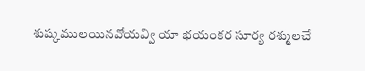శుష్కములయినవోయవ్వి యా భయంకర సూర్య రశ్ములచే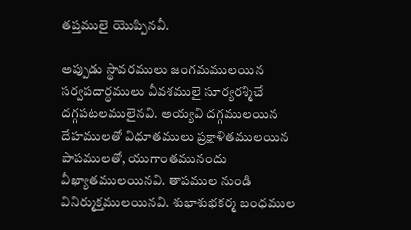తప్తములై యొప్పినవీ.

అప్పుడు స్థావరములు జంగమములయిన సర్వపదార్ధములు వీవశములై సూర్యరశ్మిచే దగ్గపటలములైనవి. అయ్యవి దగ్గములయిన దేహములతో విధూతములు ప్రక్షాళితములయిన పాపములతో, యుగాంతమునందు వీఖ్యాతములయినవి. తాపముల నుండి వినిర్ముక్తములయినవి. శుభాశుభకర్మ బంధముల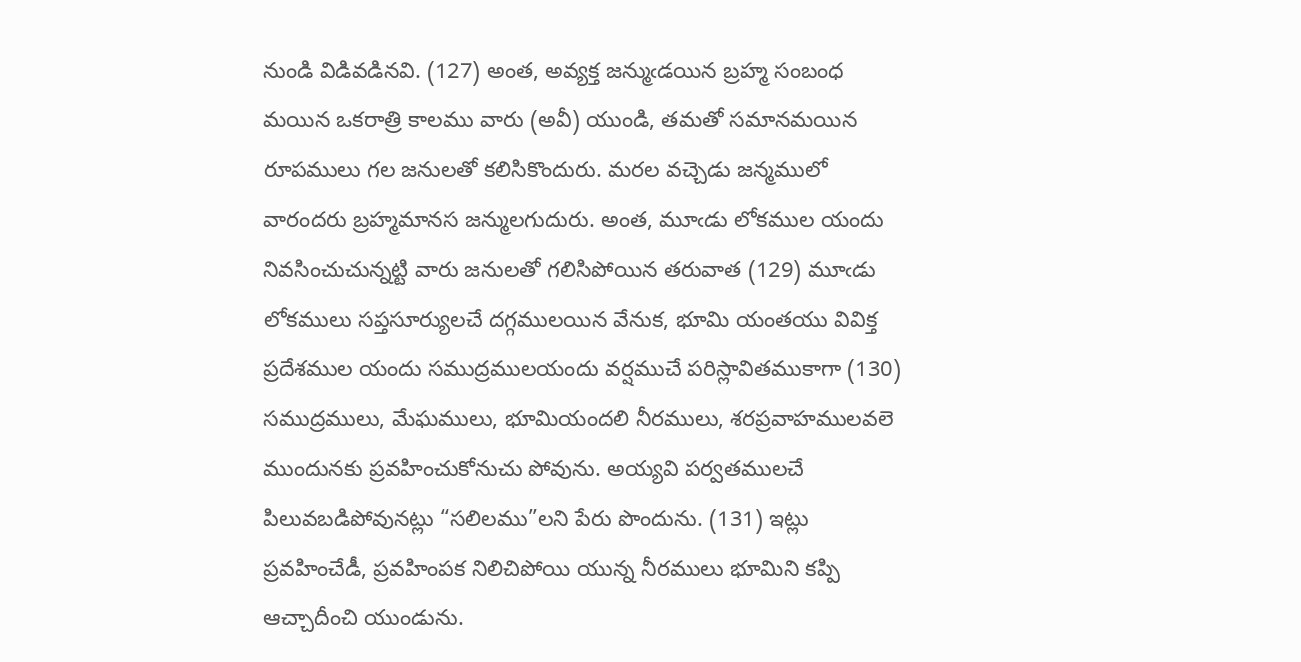నుండి విడివడినవి. (127) అంత, అవ్యక్త జన్ముఁడయిన బ్రహ్మ సంబంధ మయిన ఒకరాత్రి కాలము వారు (అవీ) యుండి, తమతో సమానమయిన రూపములు గల జనులతో కలిసికొందురు. మరల వచ్చెడు జన్మములో వారందరు బ్రహ్మమానస జన్ములగుదురు. అంత, మూఁడు లోకముల యందు నివసించుచున్నట్టి వారు జనులతో గలిసిపోయిన తరువాత (129) మూఁడు లోకములు సప్తసూర్యులచే దగ్గములయిన వేనుక, భూమి యంతయు వివిక్త ప్రదేశముల యందు సముద్రములయందు వర్షముచే పరిస్లావితముకాగా (130) సముద్రములు, మేఘములు, భూమియందలి నీరములు, శరప్రవాహములవలె ముందునకు ప్రవహించుకోనుచు పోవును. అయ్యవి పర్వతములచే పిలువబడిపోవునట్లు “సలిలము”లని పేరు పొందును. (131) ఇట్లు ప్రవహించేడీ, ప్రవహింపక నిలిచిపోయి యున్న నీరములు భూమిని కప్పి ఆచ్చాదీంచి యుండును.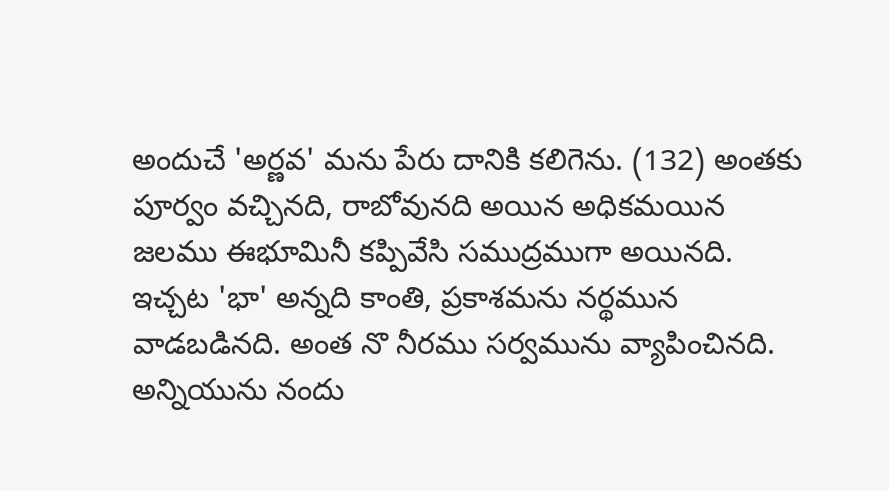అందుచే 'అర్ణవ' మను పేరు దానికి కలిగెను. (132) అంతకు పూర్వం వచ్చినది, రాబోవునది అయిన అధికమయిన జలము ఈభూమినీ కప్పివేసి సముద్రముగా అయినది. ఇచ్చట 'భా' అన్నది కాంతి, ప్రకాశమను నర్థమున వాడబడినది. అంత నొ నీరము సర్వమును వ్యాపించినది. అన్నియును నందు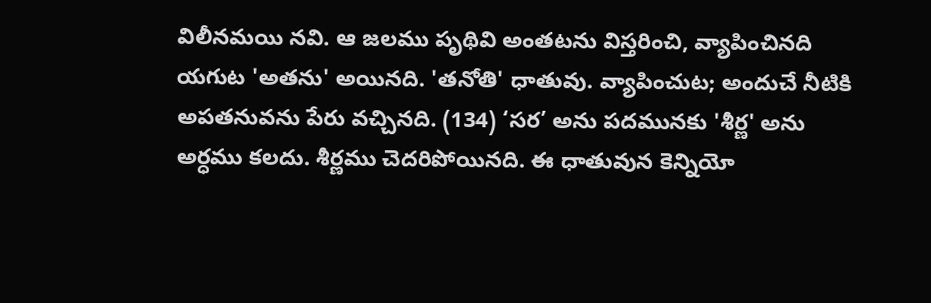విలీనమయి నవి. ఆ జలము పృథివి అంతటను విస్తరించి, వ్యాపించినది యగుట 'అతను' అయినది. 'తనోతి' ధాతువు. వ్యాపించుట; అందుచే నీటికి అపతనువను పేరు వచ్చినది. (134) ‘సర’ అను పదమునకు 'శీర్ణ' అను అర్ధము కలదు. శీర్ణము చెదరిపోయినది. ఈ ధాతువున కెన్నియో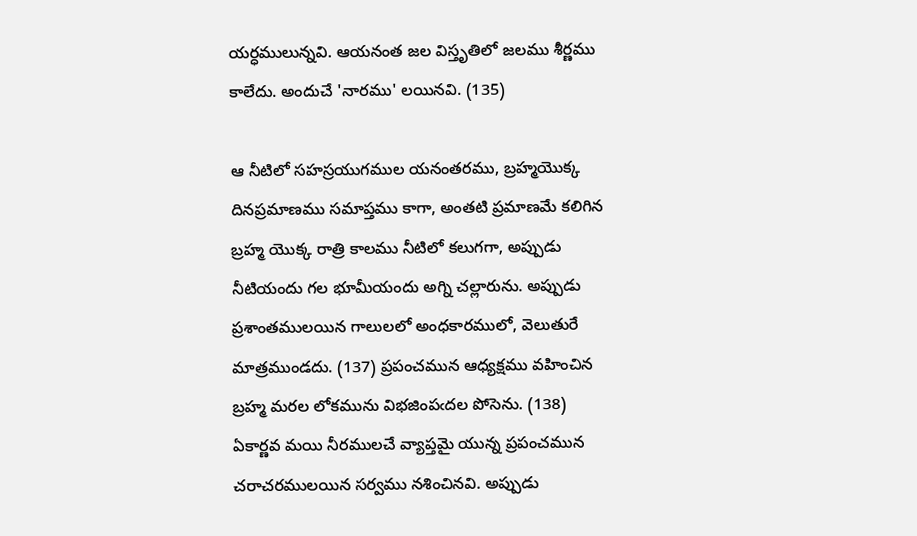యర్ధములున్నవి. ఆయనంత జల విస్తృతిలో జలము శీర్ణము కాలేదు. అందుచే 'నారము' లయినవి. (135)

ఆ నీటిలో సహస్రయుగముల యనంతరము, బ్రహ్మయొక్క దినప్రమాణము సమాప్తము కాగా, అంతటి ప్రమాణమే కలిగిన బ్రహ్మ యొక్క రాత్రి కాలము నీటిలో కలుగగా, అప్పుడు నీటియందు గల భూమీయందు అగ్ని చల్లారును. అప్పుడు ప్రశాంతములయిన గాలులలో అంధకారములో, వెలుతురే మాత్రముండదు. (137) ప్రపంచమున ఆధ్యక్షము వహించిన బ్రహ్మ మరల లోకమును విభజింపఁదల పోసెను. (138) ఏకార్ణవ మయి నీరములచే వ్యాప్తమై యున్న ప్రపంచమున చరాచరములయిన సర్వము నశించినవి. అప్పుడు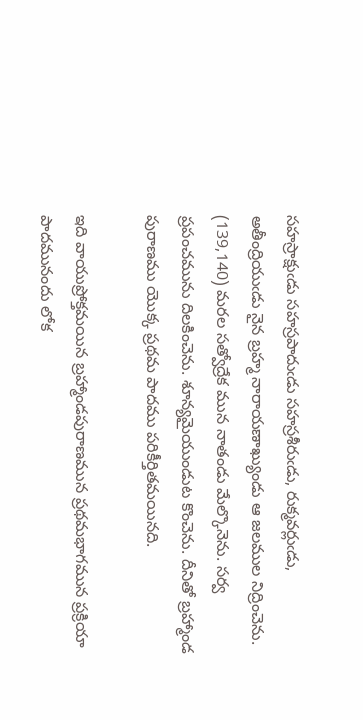సహస్రాక్షుఁడు సహస్రపాదుఁడు సహస్రశీరుఁడు, రుక్మవర్లుఁడు, అతీంద్రియుఁడు నైన బ్రహ్మ నారాయణాఖ్యుండు ఆ జలముల నిద్రించెను. (139,140) మరల సత్వోద్రేక మున నాతండు మేల్కొనెను. సర్వ ప్రపంచమును దిలకించెను. శూన్యమైయుండుట కొంచెను. దీనితో బ్రహ్మాండ పురాణము యొక్క ప్రథమ పాదము పరికీర్తితమయినది.

ఇది వాయుప్రోక్తమయిన బ్రహ్మాండపురాణమున ప్రథమభాగమున ప్రక్రియా పాదమునందు లోక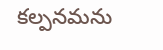కల్పనమను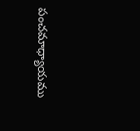పంచమాధ్యాయము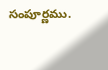సంపూర్ణము.